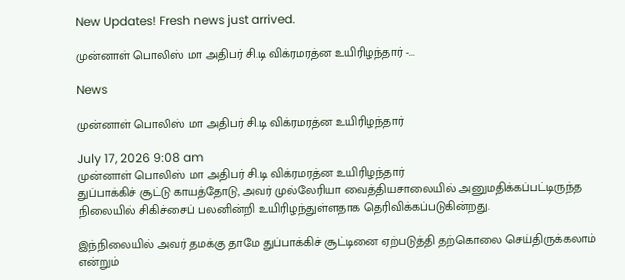New Updates! Fresh news just arrived.

முன்னாள் பொலிஸ் மா அதிபர் சி.டி விக்ரமரத்ன உயிரிழந்தார் -...

News

முன்னாள் பொலிஸ் மா அதிபர் சி.டி விக்ரமரத்ன உயிரிழந்தார்

July 17, 2026 9:08 am
முன்னாள் பொலிஸ் மா அதிபர் சி.டி விக்ரமரத்ன உயிரிழந்தார்
துப்பாக்கிச் சூட்டு காயத்தோடு, அவர் முல்லேரியா வைத்தியசாலையில் அனுமதிக்கப்பட்டிருந்த நிலையில் சிகிச்சைப் பலனின்றி உயிரிழந்துள்ளதாக தெரிவிக்கப்படுகின்றது.

இந்நிலையில் அவர் தமக்கு தாமே துப்பாக்கிச் சூட்டினை ஏற்படுத்தி தற்கொலை செய்திருக்கலாம் என்றும்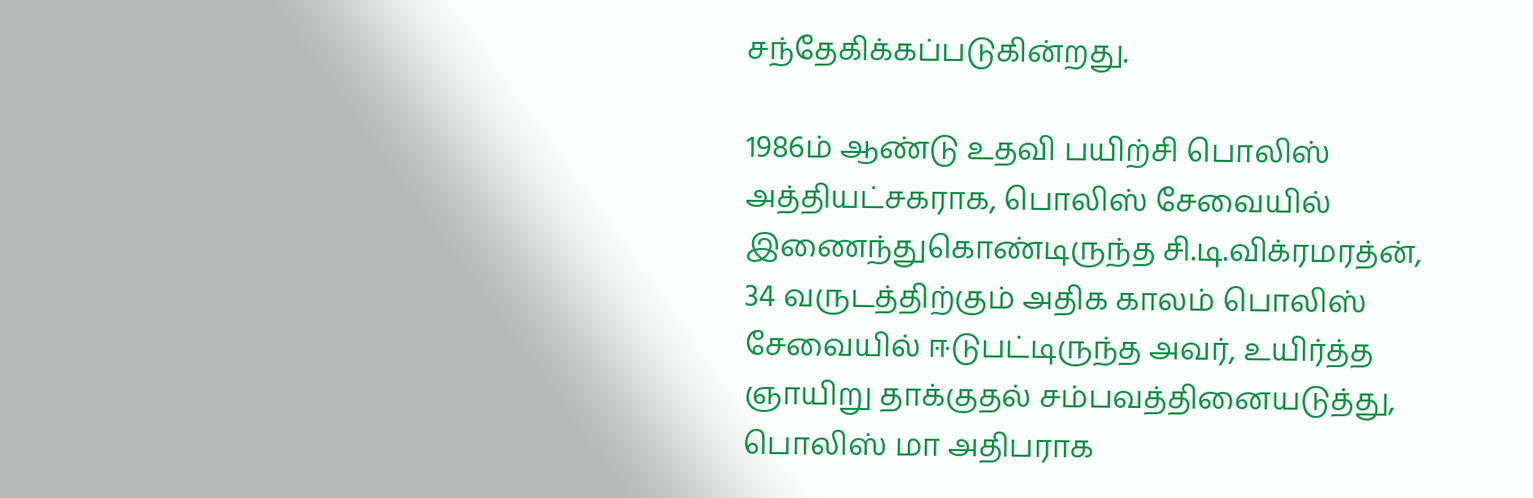சந்தேகிக்கப்படுகின்றது.

1986ம் ஆண்டு உதவி பயிற்சி பொலிஸ் அத்தியட்சகராக, பொலிஸ் சேவையில் இணைந்துகொண்டிருந்த சி.டி.விக்ரமரத்ன், 34 வருடத்திற்கும் அதிக காலம் பொலிஸ் சேவையில் ஈடுபட்டிருந்த அவர், உயிர்த்த ஞாயிறு தாக்குதல் சம்பவத்தினையடுத்து, பொலிஸ் மா அதிபராக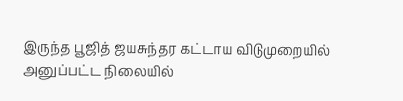இருந்த பூஜித் ஜயசுந்தர கட்டாய விடுமுறையில் அனுப்பட்ட நிலையில்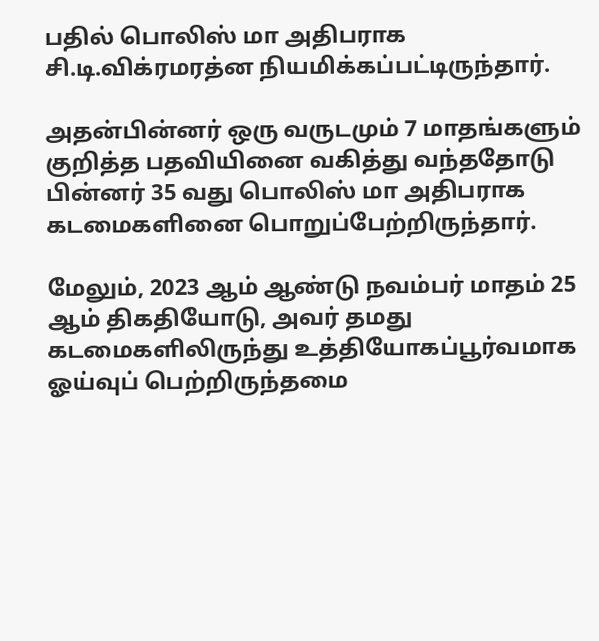பதில் பொலிஸ் மா அதிபராக சி.டி.விக்ரமரத்ன நியமிக்கப்பட்டிருந்தார்.

அதன்பின்னர் ஒரு வருடமும் 7 மாதங்களும் குறித்த பதவியினை வகித்து வந்ததோடு பின்னர் 35 வது பொலிஸ் மா அதிபராக கடமைகளினை பொறுப்பேற்றிருந்தார்.

மேலும், 2023 ஆம் ஆண்டு நவம்பர் மாதம் 25 ஆம் திகதியோடு, அவர் தமது கடமைகளிலிருந்து உத்தியோகப்பூர்வமாக ஓய்வுப் பெற்றிருந்தமை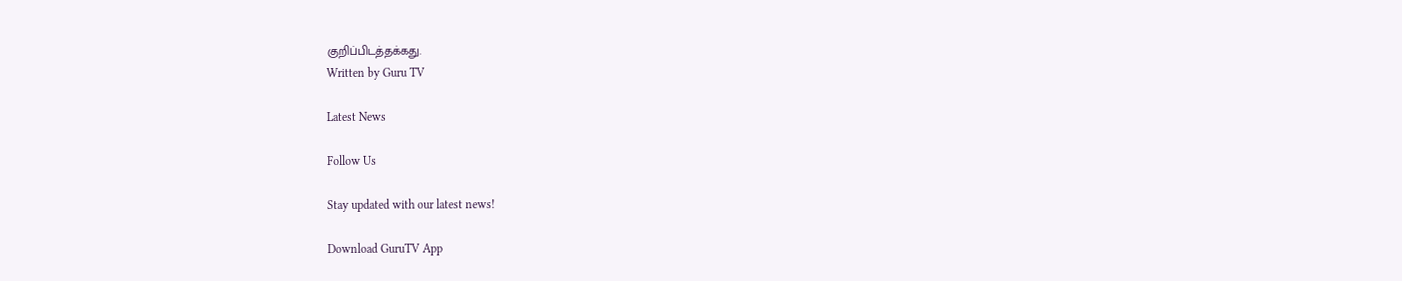குறிப்பிடத்தக்கது.
Written by Guru TV

Latest News

Follow Us

Stay updated with our latest news!

Download GuruTV App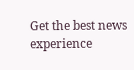Get the best news experience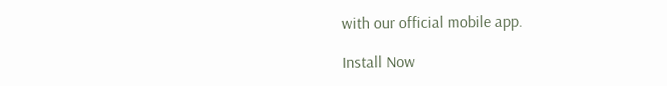with our official mobile app.

Install Now